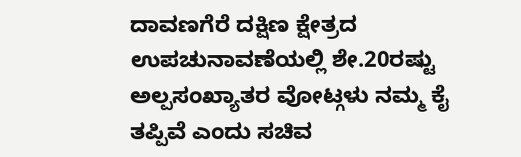ದಾವಣಗೆರೆ ದಕ್ಷಿಣ ಕ್ಷೇತ್ರದ ಉಪಚುನಾವಣೆಯಲ್ಲಿ ಶೇ.20ರಷ್ಟು ಅಲ್ಪಸಂಖ್ಯಾತರ ವೋಟ್ಗಳು ನಮ್ಮ ಕೈ ತಪ್ಪಿವೆ ಎಂದು ಸಚಿವ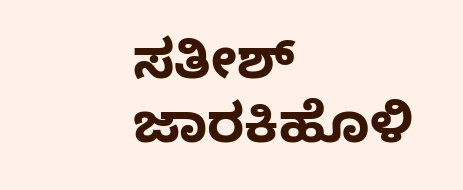ಸತೀಶ್ ಜಾರಕಿಹೊಳಿ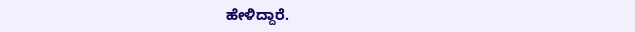ಹೇಳಿದ್ದಾರೆ.